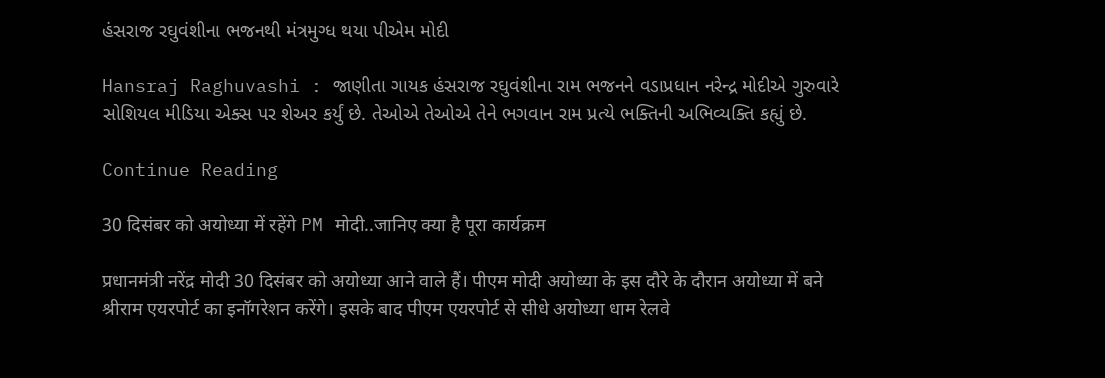હંસરાજ રઘુવંશીના ભજનથી મંત્રમુગ્ધ થયા પીએમ મોદી

Hansraj Raghuvashi : જાણીતા ગાયક હંસરાજ રઘુવંશીના રામ ભજનને વડાપ્રધાન નરેન્દ્ર મોદીએ ગુરુવારે સોશિયલ મીડિયા એક્સ પર શેઅર કર્યું છે. તેઓએ તેઓએ તેને ભગવાન રામ પ્રત્યે ભક્તિની અભિવ્યક્તિ કહ્યું છે.

Continue Reading

30 दिसंबर को अयोध्या में रहेंगे PM मोदी..जानिए क्या है पूरा कार्यक्रम

प्रधानमंत्री नरेंद्र मोदी 30 दिसंबर को अयोध्या आने वाले हैं। पीएम मोदी अयोध्या के इस दौरे के दौरान अयोध्या में बने श्रीराम एयरपोर्ट का इनॉगरेशन करेंगे। इसके बाद पीएम एयरपोर्ट से सीधे अयोध्या धाम रेलवे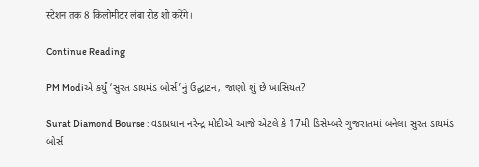स्टेशन तक 8 किलोमीटर लंबा रोड शो करेंगे।

Continue Reading

PM Modiએ કર્યું ‘સુરત ડાયમંડ બોર્સ’નું ઉદ્ઘાટન, જાણો શું છે ખાસિયત?

Surat Diamond Bourse : વડાપ્રધાન નરેન્દ્ર મોદીએ આજે એટલે કે 17મી ડિસેમ્બરે ગુજરાતમાં બનેલા સુરત ડાયમંડ બોર્સ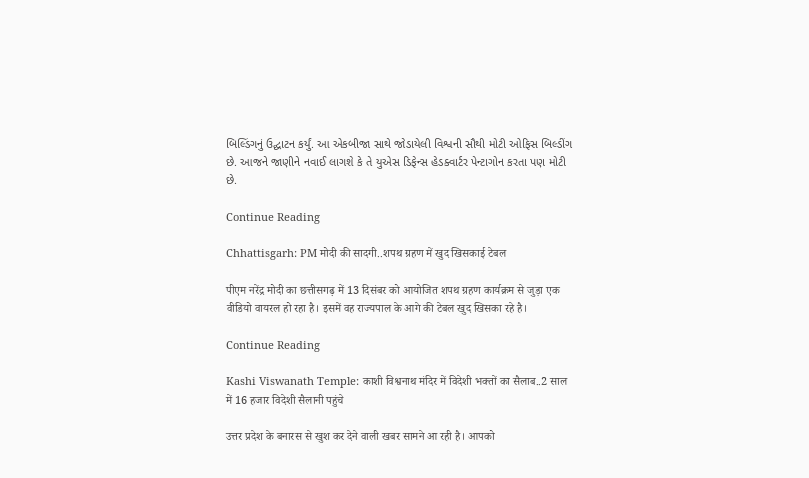બિલ્ડિંગનું ઉદ્ઘાટન કર્યું. આ એકબીજા સાથે જોડાયેલી વિશ્વની સૌથી મોટી ઓફિસ બિલ્ડીંગ છે. આજને જાણીને નવાઈ લાગશે કે તે યુએસ ડિફેન્સ હેડક્વાર્ટર પેન્ટાગોન કરતા પણ મોટી છે.

Continue Reading

Chhattisgarh: PM मोदी की सादगी..शपथ ग्रहण में खुद खिसकाई टेबल

पीएम नरेंद्र मोदी का छत्तीसगढ़ में 13 दिसंबर को आयोजित शपथ ग्रहण कार्यक्रम से जुड़ा एक वीडियो वायरल हो रहा है। इसमें वह राज्यपाल के आगे की टेबल खुद खिसका रहे है।

Continue Reading

Kashi Viswanath Temple: काशी विश्वनाथ मंदिर में विदेशी भक्तों का सैलाब..2 साल में 16 हजार विदेशी सैलानी पहुंचे

उत्तर प्रदेश के बनारस से खुश कर देने वाली खबर सामने आ रही है। आपको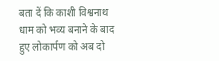बता दें कि काशी विश्वनाथ धाम को भव्य बनाने के बाद हुए लोकार्पण को अब दो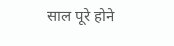साल पूरे होने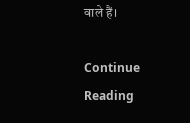वाले हैं।

Continue Reading